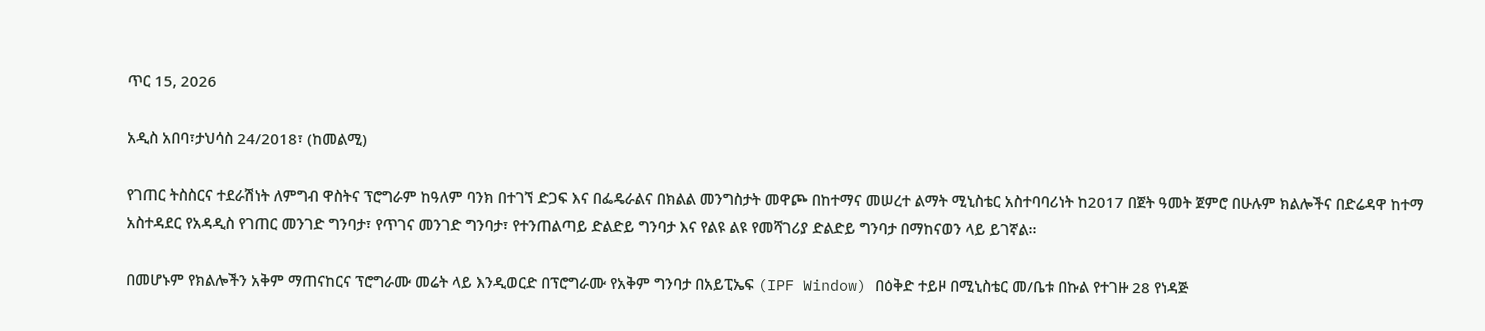ጥር 15, 2026

አዲስ አበባ፣ታህሳስ 24/2018፣ (ከመልሚ)

የገጠር ትስስርና ተደራሽነት ለምግብ ዋስትና ፕሮግራም ከዓለም ባንክ በተገኘ ድጋፍ እና በፌዴራልና በክልል መንግስታት መዋጮ በከተማና መሠረተ ልማት ሚኒስቴር አስተባባሪነት ከ2017 በጀት ዓመት ጀምሮ በሁሉም ክልሎችና በድሬዳዋ ከተማ አስተዳደር የአዳዲስ የገጠር መንገድ ግንባታ፣ የጥገና መንገድ ግንባታ፣ የተንጠልጣይ ድልድይ ግንባታ እና የልዩ ልዩ የመሻገሪያ ድልድይ ግንባታ በማከናወን ላይ ይገኛል፡፡

በመሆኑም የክልሎችን አቅም ማጠናከርና ፕሮግራሙ መሬት ላይ እንዲወርድ በፕሮግራሙ የአቅም ግንባታ በአይፒኤፍ (IPF Window) በዕቅድ ተይዞ በሚኒስቴር መ/ቤቱ በኩል የተገዙ 28 የነዳጅ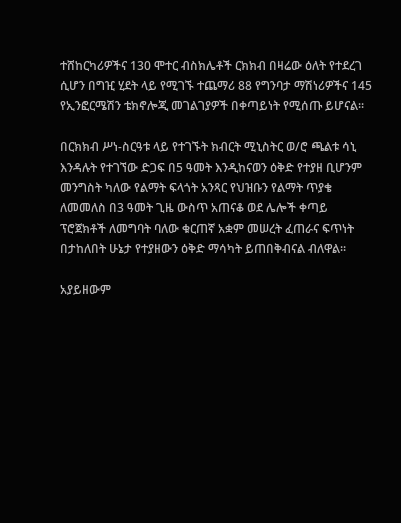ተሸከርካሪዎችና 130 ሞተር ብስክሌቶች ርክክብ በዛሬው ዕለት የተደረገ ሲሆን በግዢ ሂደት ላይ የሚገኙ ተጨማሪ 88 የግንባታ ማሽነሪዎችና 145 የኢንፎርሜሽን ቴክኖሎጂ መገልገያዎች በቀጣይነት የሚሰጡ ይሆናል፡፡

በርክክብ ሥነ-ስርዓቱ ላይ የተገኙት ክብርት ሚኒስትር ወ/ሮ ጫልቱ ሳኒ እንዳሉት የተገኘው ድጋፍ በ5 ዓመት እንዲከናወን ዕቅድ የተያዘ ቢሆንም መንግስት ካለው የልማት ፍላጎት አንጻር የህዝቡን የልማት ጥያቄ ለመመለስ በ3 ዓመት ጊዜ ውስጥ አጠናቆ ወደ ሌሎች ቀጣይ ፕሮጀክቶች ለመግባት ባለው ቁርጠኛ አቋም መሠረት ፈጠራና ፍጥነት በታከለበት ሁኔታ የተያዘውን ዕቅድ ማሳካት ይጠበቅብናል ብለዋል፡፡

አያይዘውም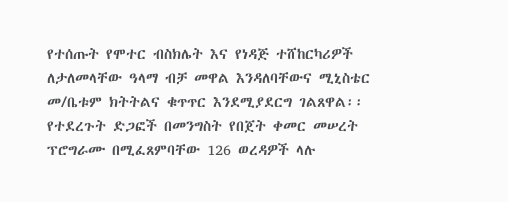የተሰጡት የሞተር ብስክሌት እና የነዳጅ ተሸከርካሪዎች ለታለመላቸው ዓላማ ብቻ መዋል እንዳለባቸውና ሚኒስቴር መ/ቤቱም ክትትልና ቁጥጥር እንደሚያደርግ ገልጸዋል፡፡ የተደረጉት ድጋፎች በመንግስት የበጀት ቀመር መሠረት ፕሮግራሙ በሚፈጸምባቸው 126 ወረዳዎች ላሉ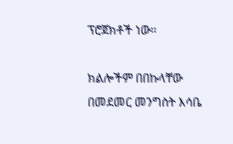ፕሮጀክቶች ነው፡፡

ክልሎችም በበኩላቸው በመደመር መንግስት እሳቤ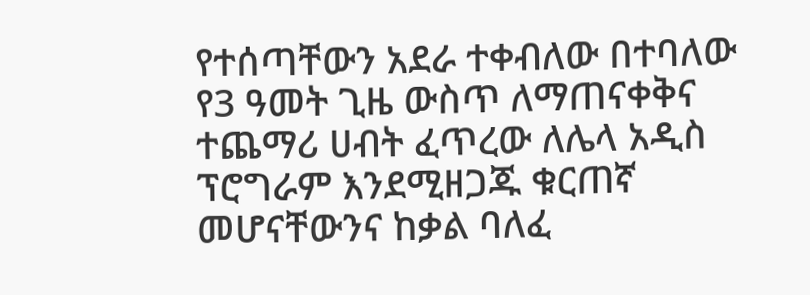የተሰጣቸውን አደራ ተቀብለው በተባለው የ3 ዓመት ጊዜ ውስጥ ለማጠናቀቅና ተጨማሪ ሀብት ፈጥረው ለሌላ አዲስ ፕሮግራም እንደሚዘጋጁ ቁርጠኛ መሆናቸውንና ከቃል ባለፈ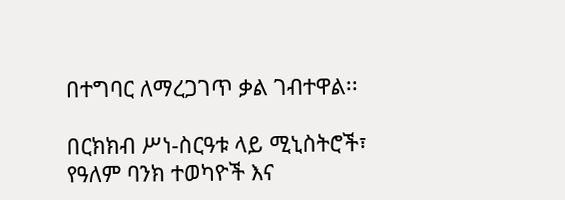በተግባር ለማረጋገጥ ቃል ገብተዋል፡፡

በርክክብ ሥነ-ስርዓቱ ላይ ሚኒስትሮች፣ የዓለም ባንክ ተወካዮች እና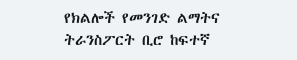የክልሎች የመንገድ ልማትና ትራንስፖርት ቢሮ ከፍተኛ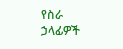የስራ ኃላፊዎች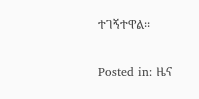ተገኝተዋል፡፡

Posted in: ዜና